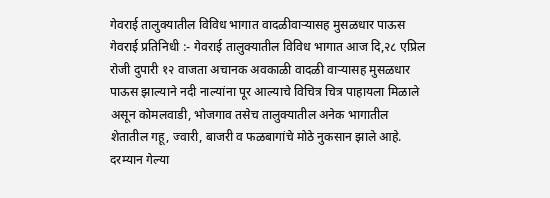गेवराई तालुक्यातील विविध भागात वादळीवाऱ्यासह मुसळधार पाऊस
गेवराई प्रतिनिधी :- गेवराई तालुक्यातील विविध भागात आज दि,२८ एप्रिल रोजी दुपारी १२ वाजता अचानक अवकाळी वादळी वाऱ्यासह मुसळधार पाऊस झाल्याने नदी नाल्यांना पूर आल्याचे विचित्र चित्र पाहायला मिळाले असून कोमलवाडी, भोजगाव तसेच तालुक्यातील अनेक भागातील शेतातील गहू, ज्वारी, बाजरी व फळबागांचे मोठे नुकसान झाले आहे.
दरम्यान गेल्या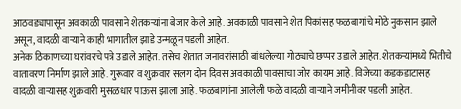आठवड्यापासून अवकाळी पावसाने शेतकऱ्यांना बेजार केले आहे. अवकाळी पावसाने शेत पिकांसह फळबागांचे मोठे नुकसान झाले असून, वादळी वाऱ्याने काही भागातील झाडे उन्मळून पडली आहेत.
अनेक ठिकाणच्या घरांवरचे पत्रे उडाले आहेत. तसेच शेतात जनावरांसाठी बांधलेल्या गोठ्याचे छप्पर उडाले आहेत. शेतकऱ्यांमध्ये भितीचे वातावरण निर्माण झाले आहे. गुरूवार व शुक्रवार सलग दोन दिवस अवकाळी पावसाचा जोर कायम आहे. विजेच्या कडकडाटासह वादळी वाऱ्यासह शुक्रवारी मुसळधार पाऊस झाला आहे. फळबागांना आलेली फळे वादळी वाऱ्याने जमीनीवर पडली आहेत.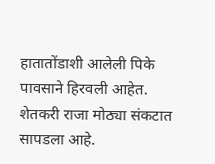हातातोंडाशी आलेली पिके पावसाने हिरवली आहेत. शेतकरी राजा मोठ्या संकटात सापडला आहे.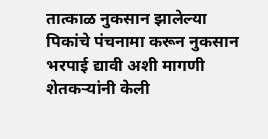तात्काळ नुकसान झालेल्या पिकांचे पंचनामा करून नुकसान भरपाई द्यावी अशी मागणी शेतकऱ्यांनी केली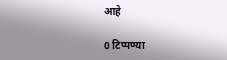आहे

0 टिप्पण्या